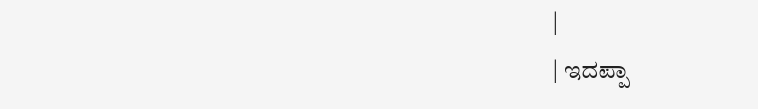|
| ಇದಪ್ಪಾ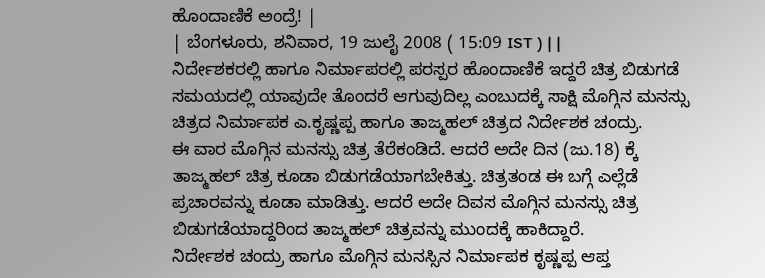ಹೊಂದಾಣಿಕೆ ಅಂದ್ರೆ! |
| ಬೆಂಗಳೂರು, ಶನಿವಾರ, 19 ಜುಲೈ 2008 ( 15:09 IST ) | |
ನಿರ್ದೇಶಕರಲ್ಲಿ ಹಾಗೂ ನಿರ್ಮಾಪರಲ್ಲಿ ಪರಸ್ಪರ ಹೊಂದಾಣಿಕೆ ಇದ್ದರೆ ಚಿತ್ರ ಬಿಡುಗಡೆ ಸಮಯದಲ್ಲಿ ಯಾವುದೇ ತೊಂದರೆ ಆಗುವುದಿಲ್ಲ ಎಂಬುದಕ್ಕೆ ಸಾಕ್ಷಿ ಮೊಗ್ಗಿನ ಮನಸ್ಸು ಚಿತ್ರದ ನಿರ್ಮಾಪಕ ಎ.ಕೃಷ್ಣಪ್ಪ ಹಾಗೂ ತಾಜ್ಮಹಲ್ ಚಿತ್ರದ ನಿರ್ದೇಶಕ ಚಂದ್ರು.
ಈ ವಾರ ಮೊಗ್ಗಿನ ಮನಸ್ಸು ಚಿತ್ರ ತೆರೆಕಂಡಿದೆ. ಆದರೆ ಅದೇ ದಿನ (ಜು.18) ಕ್ಕೆ ತಾಜ್ಮಹಲ್ ಚಿತ್ರ ಕೂಡಾ ಬಿಡುಗಡೆಯಾಗಬೇಕಿತ್ತು. ಚಿತ್ರತಂಡ ಈ ಬಗ್ಗೆ ಎಲ್ಲೆಡೆ ಪ್ರಚಾರವನ್ನು ಕೂಡಾ ಮಾಡಿತ್ತು. ಆದರೆ ಅದೇ ದಿವಸ ಮೊಗ್ಗಿನ ಮನಸ್ಸು ಚಿತ್ರ ಬಿಡುಗಡೆಯಾದ್ದರಿಂದ ತಾಜ್ಮಹಲ್ ಚಿತ್ರವನ್ನು ಮುಂದಕ್ಕೆ ಹಾಕಿದ್ದಾರೆ.
ನಿರ್ದೇಶಕ ಚಂದ್ರು ಹಾಗೂ ಮೊಗ್ಗಿನ ಮನಸ್ಸಿನ ನಿರ್ಮಾಪಕ ಕೃಷ್ಣಪ್ಪ ಆಪ್ತ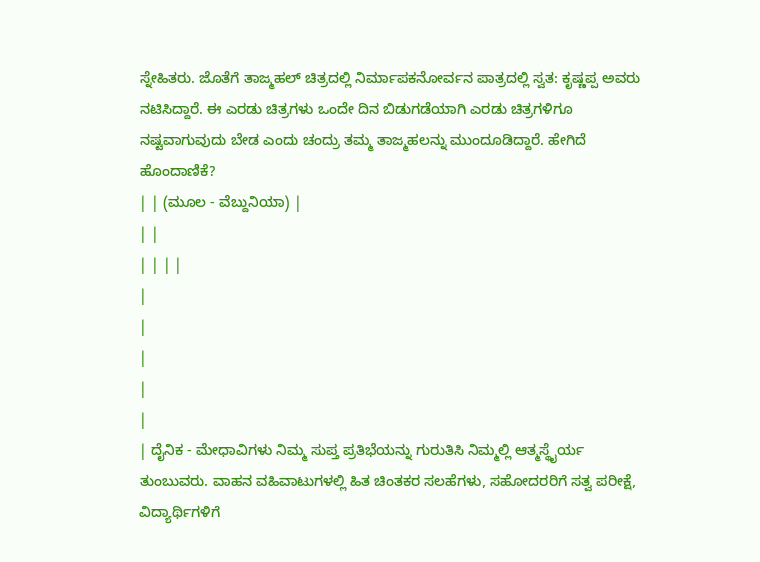ಸ್ನೇಹಿತರು. ಜೊತೆಗೆ ತಾಜ್ಮಹಲ್ ಚಿತ್ರದಲ್ಲಿ ನಿರ್ಮಾಪಕನೋರ್ವನ ಪಾತ್ರದಲ್ಲಿ ಸ್ವತ: ಕೃಷ್ಣಪ್ಪ ಅವರು ನಟಿಸಿದ್ದಾರೆ. ಈ ಎರಡು ಚಿತ್ರಗಳು ಒಂದೇ ದಿನ ಬಿಡುಗಡೆಯಾಗಿ ಎರಡು ಚಿತ್ರಗಳಿಗೂ ನಷ್ಟವಾಗುವುದು ಬೇಡ ಎಂದು ಚಂದ್ರು ತಮ್ಮ ತಾಜ್ಮಹಲನ್ನು ಮುಂದೂಡಿದ್ದಾರೆ. ಹೇಗಿದೆ ಹೊಂದಾಣಿಕೆ?
| | (ಮೂಲ - ವೆಬ್ದುನಿಯಾ) |
| |
| | | |
|
|
|
|
|
| ದೈನಿಕ - ಮೇಧಾವಿಗಳು ನಿಮ್ಮ ಸುಪ್ತ ಪ್ರತಿಭೆಯನ್ನು ಗುರುತಿಸಿ ನಿಮ್ಮಲ್ಲಿ ಆತ್ಮಸ್ಥೈರ್ಯ ತುಂಬುವರು. ವಾಹನ ವಹಿವಾಟುಗಳಲ್ಲಿ ಹಿತ ಚಿಂತಕರ ಸಲಹೆಗಳು, ಸಹೋದರರಿಗೆ ಸತ್ವ ಪರೀಕ್ಷೆ, ವಿದ್ಯಾರ್ಥಿಗಳಿಗೆ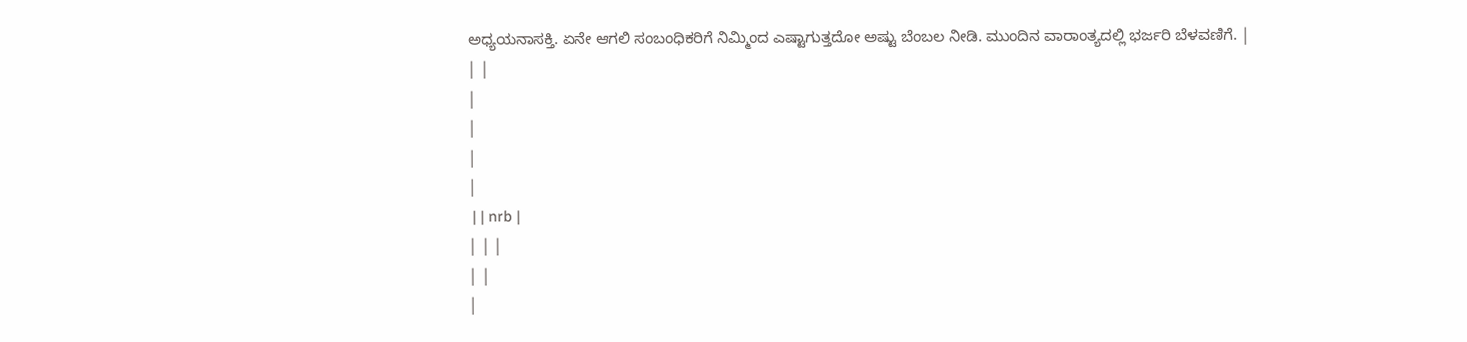ಅಧ್ಯಯನಾಸಕ್ತಿ. ಏನೇ ಆಗಲಿ ಸಂಬಂಧಿಕರಿಗೆ ನಿಮ್ಮಿಂದ ಎಷ್ಟಾಗುತ್ತದೋ ಅಷ್ಟು ಬೆಂಬಲ ನೀಡಿ. ಮುಂದಿನ ವಾರಾಂತ್ಯದಲ್ಲಿ ಭರ್ಜರಿ ಬೆಳವಣಿಗೆ. |
| |
|
|
|
|
 | | nrb |
| | |
| |
|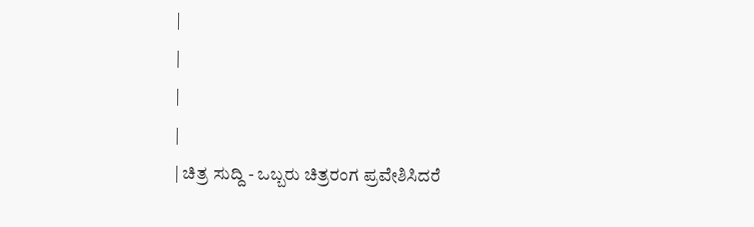|
|
|
|
| ಚಿತ್ರ ಸುದ್ದಿ - ಒಬ್ಬರು ಚಿತ್ರರಂಗ ಪ್ರವೇಶಿಸಿದರೆ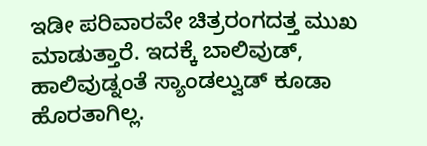ಇಡೀ ಪರಿವಾರವೇ ಚಿತ್ರರಂಗದತ್ತ ಮುಖ ಮಾಡುತ್ತಾರೆ. ಇದಕ್ಕೆ ಬಾಲಿವುಡ್, ಹಾಲಿವುಡ್ನಂತೆ ಸ್ಯಾಂಡಲ್ವುಡ್ ಕೂಡಾ ಹೊರತಾಗಿಲ್ಲ.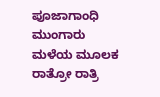ಪೂಜಾಗಾಂಧಿ ಮುಂಗಾರು ಮಳೆಯ ಮೂಲಕ ರಾತ್ರೋ ರಾತ್ರಿ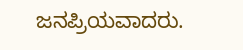ಜನಪ್ರಿಯವಾದರು.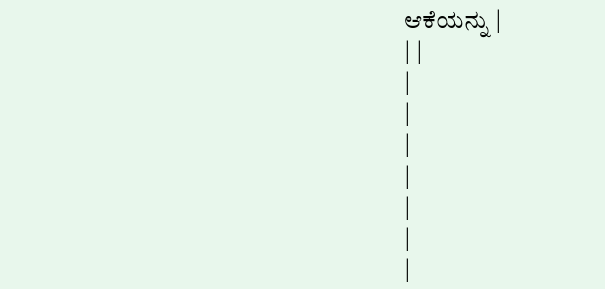ಆಕೆಯನ್ನು |
| |
|
|
|
|
|
|
|